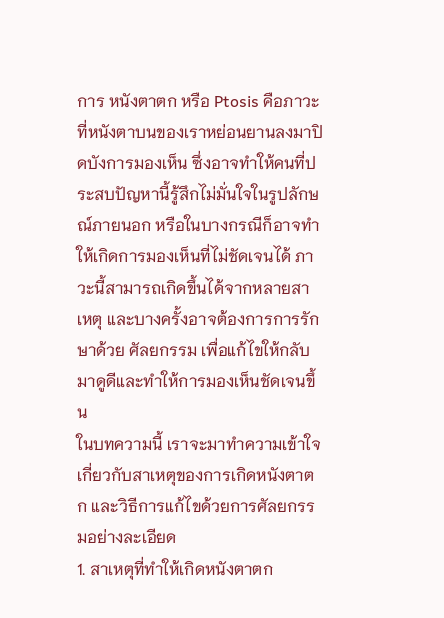การ หนังตาตก หรือ Ptosis คือภาวะที่หนังตาบนของเราหย่อนยานลงมาปิดบังการมองเห็น ซึ่งอาจทำให้คนที่ประสบปัญหานี้รู้สึกไม่มั่นใจในรูปลักษณ์ภายนอก หรือในบางกรณีก็อาจทำให้เกิดการมองเห็นที่ไม่ชัดเจนได้ ภาวะนี้สามารถเกิดขึ้นได้จากหลายสาเหตุ และบางครั้งอาจต้องการการรักษาด้วย ศัลยกรรม เพื่อแก้ไขให้กลับมาดูดีและทำให้การมองเห็นชัดเจนขึ้น
ในบทความนี้ เราจะมาทำความเข้าใจเกี่ยวกับสาเหตุของการเกิดหนังตาตก และวิธีการแก้ไขด้วยการศัลยกรรมอย่างละเอียด
1. สาเหตุที่ทำให้เกิดหนังตาตก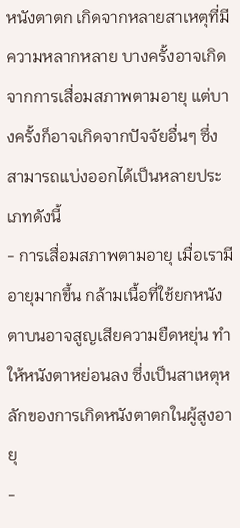หนังตาตก เกิดจากหลายสาเหตุที่มีความหลากหลาย บางครั้งอาจเกิดจากการเสื่อมสภาพตามอายุ แต่บางครั้งก็อาจเกิดจากปัจจัยอื่นๆ ซึ่งสามารถแบ่งออกได้เป็นหลายประเภทดังนี้
- การเสื่อมสภาพตามอายุ เมื่อเรามีอายุมากขึ้น กล้ามเนื้อที่ใช้ยกหนังตาบนอาจสูญเสียความยืดหยุ่น ทำให้หนังตาหย่อนลง ซึ่งเป็นสาเหตุหลักของการเกิดหนังตาตกในผู้สูงอายุ
-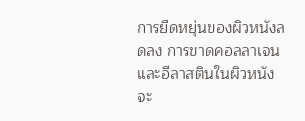การยืดหยุ่นของผิวหนังลดลง การขาดคอลลาเจนและอีลาสตินในผิวหนังจะ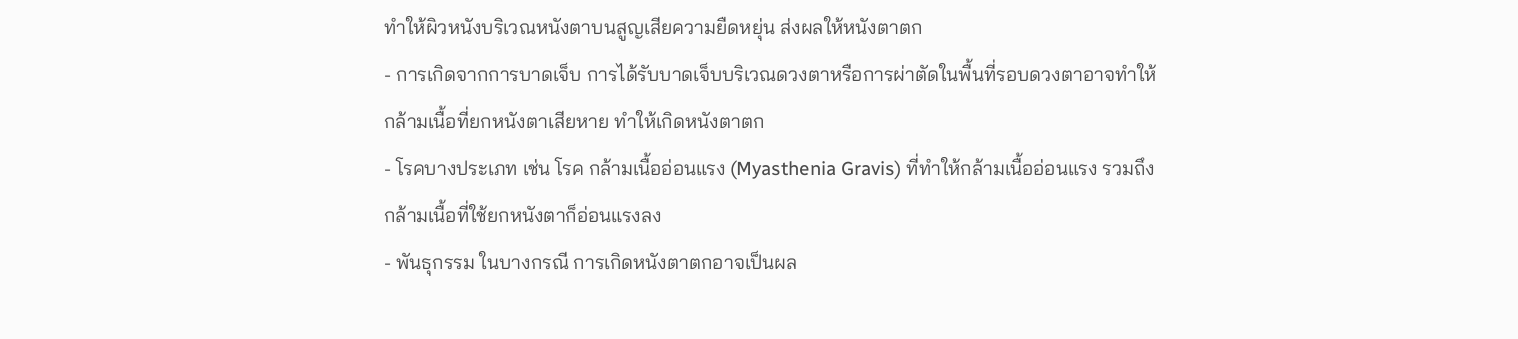ทำให้ผิวหนังบริเวณหนังตาบนสูญเสียความยืดหยุ่น ส่งผลให้หนังตาตก
- การเกิดจากการบาดเจ็บ การได้รับบาดเจ็บบริเวณดวงตาหรือการผ่าตัดในพื้นที่รอบดวงตาอาจทำให้กล้ามเนื้อที่ยกหนังตาเสียหาย ทำให้เกิดหนังตาตก
- โรคบางประเภท เช่น โรค กล้ามเนื้ออ่อนแรง (Myasthenia Gravis) ที่ทำให้กล้ามเนื้ออ่อนแรง รวมถึงกล้ามเนื้อที่ใช้ยกหนังตาก็อ่อนแรงลง
- พันธุกรรม ในบางกรณี การเกิดหนังตาตกอาจเป็นผล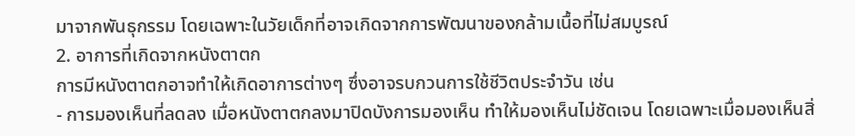มาจากพันธุกรรม โดยเฉพาะในวัยเด็กที่อาจเกิดจากการพัฒนาของกล้ามเนื้อที่ไม่สมบูรณ์
2. อาการที่เกิดจากหนังตาตก
การมีหนังตาตกอาจทำให้เกิดอาการต่างๆ ซึ่งอาจรบกวนการใช้ชีวิตประจำวัน เช่น
- การมองเห็นที่ลดลง เมื่อหนังตาตกลงมาปิดบังการมองเห็น ทำให้มองเห็นไม่ชัดเจน โดยเฉพาะเมื่อมองเห็นสิ่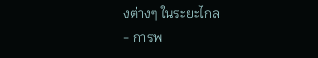งต่างๆ ในระยะไกล
- การพ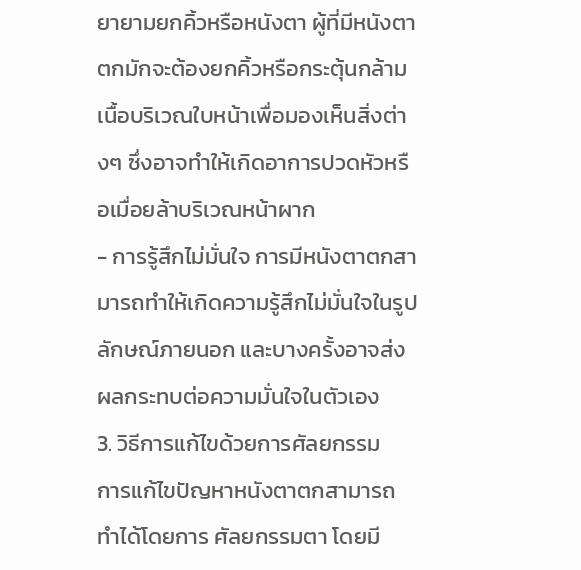ยายามยกคิ้วหรือหนังตา ผู้ที่มีหนังตาตกมักจะต้องยกคิ้วหรือกระตุ้นกล้ามเนื้อบริเวณใบหน้าเพื่อมองเห็นสิ่งต่างๆ ซึ่งอาจทำให้เกิดอาการปวดหัวหรือเมื่อยล้าบริเวณหน้าผาก
- การรู้สึกไม่มั่นใจ การมีหนังตาตกสามารถทำให้เกิดความรู้สึกไม่มั่นใจในรูปลักษณ์ภายนอก และบางครั้งอาจส่งผลกระทบต่อความมั่นใจในตัวเอง
3. วิธีการแก้ไขด้วยการศัลยกรรม
การแก้ไขปัญหาหนังตาตกสามารถทำได้โดยการ ศัลยกรรมตา โดยมี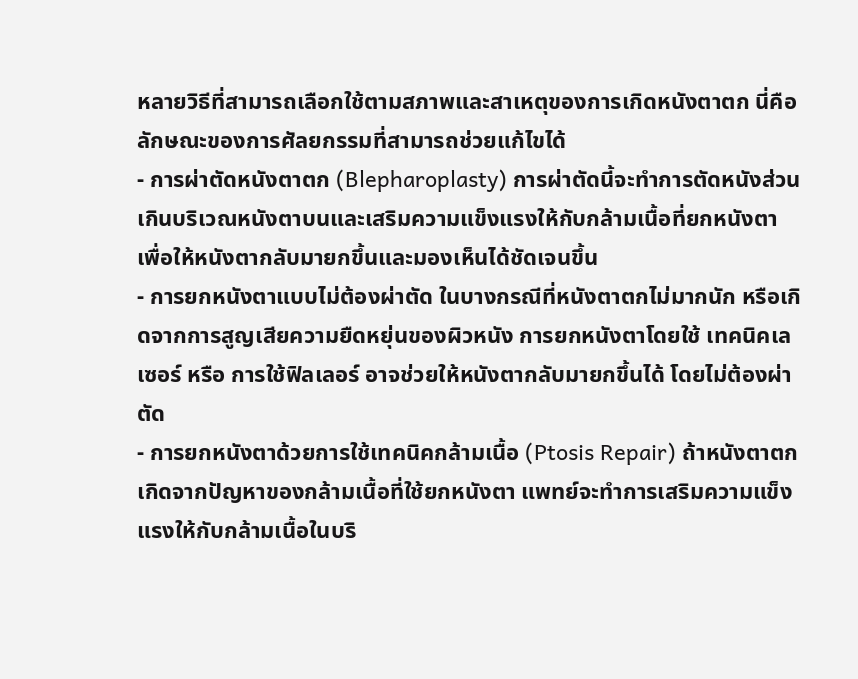หลายวิธีที่สามารถเลือกใช้ตามสภาพและสาเหตุของการเกิดหนังตาตก นี่คือลักษณะของการศัลยกรรมที่สามารถช่วยแก้ไขได้
- การผ่าตัดหนังตาตก (Blepharoplasty) การผ่าตัดนี้จะทำการตัดหนังส่วนเกินบริเวณหนังตาบนและเสริมความแข็งแรงให้กับกล้ามเนื้อที่ยกหนังตา เพื่อให้หนังตากลับมายกขึ้นและมองเห็นได้ชัดเจนขึ้น
- การยกหนังตาแบบไม่ต้องผ่าตัด ในบางกรณีที่หนังตาตกไม่มากนัก หรือเกิดจากการสูญเสียความยืดหยุ่นของผิวหนัง การยกหนังตาโดยใช้ เทคนิคเลเซอร์ หรือ การใช้ฟิลเลอร์ อาจช่วยให้หนังตากลับมายกขึ้นได้ โดยไม่ต้องผ่าตัด
- การยกหนังตาด้วยการใช้เทคนิคกล้ามเนื้อ (Ptosis Repair) ถ้าหนังตาตกเกิดจากปัญหาของกล้ามเนื้อที่ใช้ยกหนังตา แพทย์จะทำการเสริมความแข็งแรงให้กับกล้ามเนื้อในบริ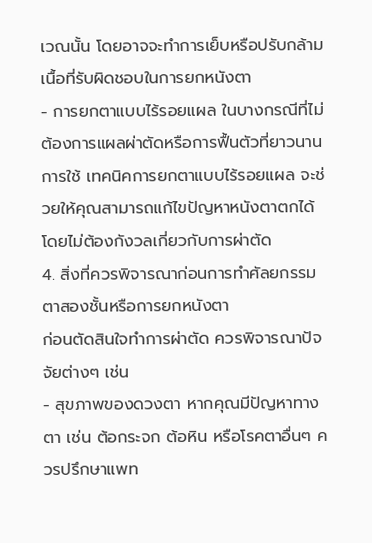เวณนั้น โดยอาจจะทำการเย็บหรือปรับกล้ามเนื้อที่รับผิดชอบในการยกหนังตา
- การยกตาแบบไร้รอยแผล ในบางกรณีที่ไม่ต้องการแผลผ่าตัดหรือการฟื้นตัวที่ยาวนาน การใช้ เทคนิคการยกตาแบบไร้รอยแผล จะช่วยให้คุณสามารถแก้ไขปัญหาหนังตาตกได้โดยไม่ต้องกังวลเกี่ยวกับการผ่าตัด
4. สิ่งที่ควรพิจารณาก่อนการทำศัลยกรรมตาสองชั้นหรือการยกหนังตา
ก่อนตัดสินใจทำการผ่าตัด ควรพิจารณาปัจจัยต่างๆ เช่น
- สุขภาพของดวงตา หากคุณมีปัญหาทางตา เช่น ต้อกระจก ต้อหิน หรือโรคตาอื่นๆ ควรปรึกษาแพท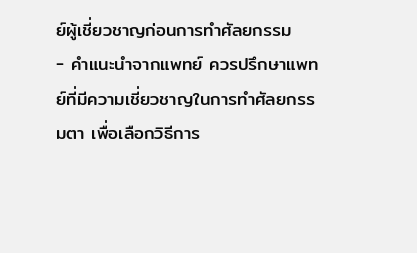ย์ผู้เชี่ยวชาญก่อนการทำศัลยกรรม
- คำแนะนำจากแพทย์ ควรปรึกษาแพทย์ที่มีความเชี่ยวชาญในการทำศัลยกรรมตา เพื่อเลือกวิธีการ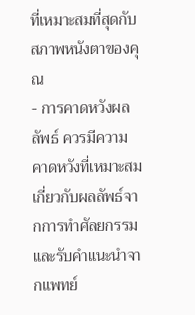ที่เหมาะสมที่สุดกับสภาพหนังตาของคุณ
- การคาดหวังผลลัพธ์ ควรมีความคาดหวังที่เหมาะสมเกี่ยวกับผลลัพธ์จากการทำศัลยกรรม และรับคำแนะนำจากแพทย์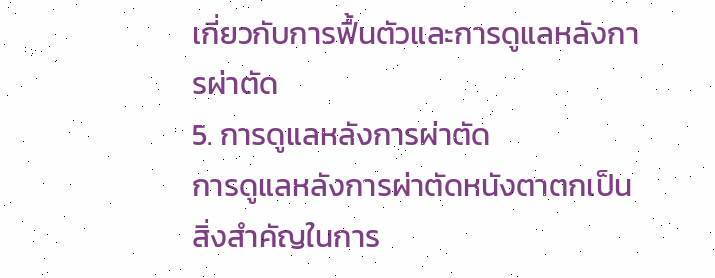เกี่ยวกับการฟื้นตัวและการดูแลหลังการผ่าตัด
5. การดูแลหลังการผ่าตัด
การดูแลหลังการผ่าตัดหนังตาตกเป็นสิ่งสำคัญในการ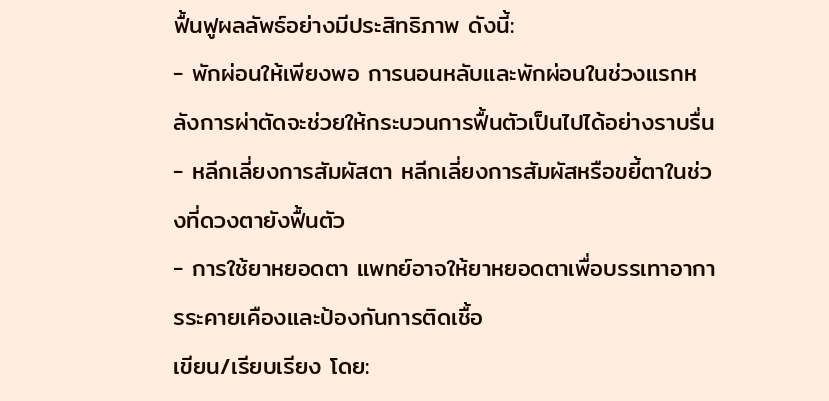ฟื้นฟูผลลัพธ์อย่างมีประสิทธิภาพ ดังนี้:
- พักผ่อนให้เพียงพอ การนอนหลับและพักผ่อนในช่วงแรกหลังการผ่าตัดจะช่วยให้กระบวนการฟื้นตัวเป็นไปได้อย่างราบรื่น
- หลีกเลี่ยงการสัมผัสตา หลีกเลี่ยงการสัมผัสหรือขยี้ตาในช่วงที่ดวงตายังฟื้นตัว
- การใช้ยาหยอดตา แพทย์อาจให้ยาหยอดตาเพื่อบรรเทาอาการระคายเคืองและป้องกันการติดเชื้อ
เขียน/เรียบเรียง โดย: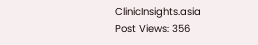ClinicInsights.asia
Post Views: 356